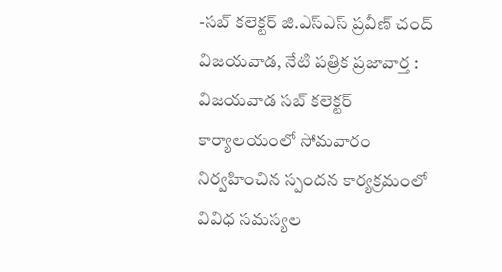-సబ్ కలెక్టర్ జి.ఎస్ఎస్ ప్రవీణ్ చంద్
విజయవాడ, నేటి పత్రిక ప్రజావార్త :
విజయవాడ సబ్ కలెక్టర్ కార్యాలయంలో సోమవారం నిర్వహించిన స్పందన కార్యక్రమంలో వివిధ సమస్యల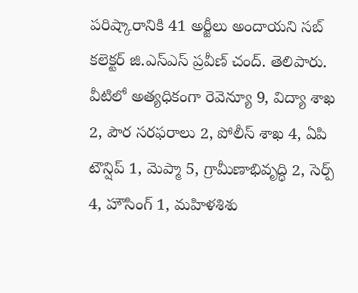పరిష్కారానికి 41 అర్జీలు అందాయని సబ్ కలెక్టర్ జి.ఎస్ఎస్ ప్రవీణ్ చంద్. తెలిపారు. వీటిలో అత్యధికంగా రెవెన్యూ 9, విద్యా శాఖ 2, పౌర సరఫరాలు 2, పోలీస్ శాఖ 4, ఏపి టౌన్షిప్ 1, మెప్మా 5, గ్రామీణాభివృద్ధి 2, సెర్ప్ 4, హౌసింగ్ 1, మహిళశిశు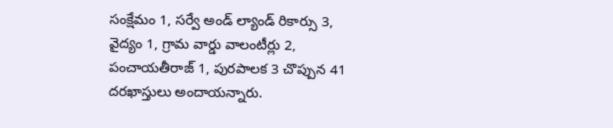సంక్షేమం 1, సర్వే అండ్ ల్యాండ్ రికార్సు 3, వైద్యం 1, గ్రామ వార్డు వాలంటీర్లు 2, పంచాయతీరాజ్ 1, పురపాలక 3 చొప్పున 41 దరఖాస్తులు అందాయన్నారు.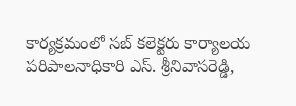కార్యక్రమంలో సబ్ కలెక్టరు కార్యాలయ పరిపాలనాధికారి ఎస్. శ్రీనివాసరెడ్డి,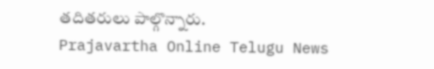తదితరులు పాల్గొన్నారు.
Prajavartha Online Telugu News